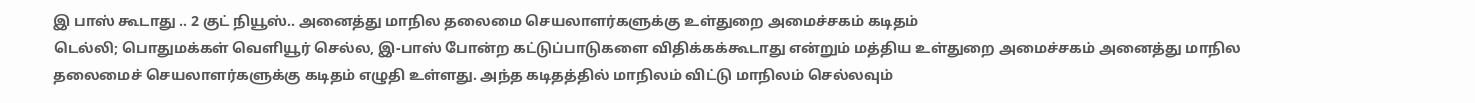இ பாஸ் கூடாது .. 2 குட் நியூஸ்.. அனைத்து மாநில தலைமை செயலாளர்களுக்கு உள்துறை அமைச்சகம் கடிதம்
டெல்லி; பொதுமக்கள் வெளியூர் செல்ல, இ-பாஸ் போன்ற கட்டுப்பாடுகளை விதிக்கக்கூடாது என்றும் மத்திய உள்துறை அமைச்சகம் அனைத்து மாநில தலைமைச் செயலாளர்களுக்கு கடிதம் எழுதி உள்ளது. அந்த கடிதத்தில் மாநிலம் விட்டு மாநிலம் செல்லவும்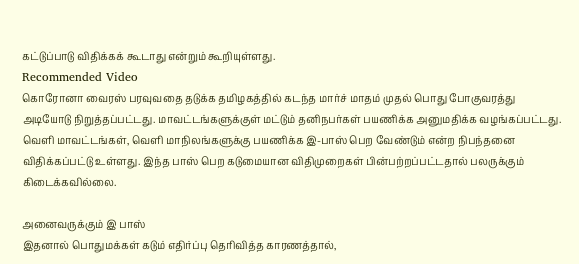கட்டுப்பாடு விதிக்கக் கூடாது என்றும் கூறியுள்ளது.
Recommended Video
கொரோனா வைரஸ் பரவுவதை தடுக்க தமிழகத்தில் கடந்த மார்ச் மாதம் முதல் பொது போகுவரத்து அடியோடு நிறுத்தப்பட்டது. மாவட்டங்களுக்குள் மட்டும் தனிநபர்கள் பயணிக்க அனுமதிக்க வழங்கப்பட்டது.
வெளி மாவட்டங்கள், வெளி மாநிலங்களுக்கு பயணிக்க இ-பாஸ் பெற வேண்டும் என்ற நிபந்தனை விதிக்கப்பட்டு உள்ளது. இந்த பாஸ் பெற கடுமையான விதிமுறைகள் பின்பற்றப்பட்டதால் பலருக்கும் கிடைக்கவில்லை.

அனைவருக்கும் இ பாஸ்
இதனால் பொதுமக்கள் கடும் எதிர்ப்பு தெரிவித்த காரணத்தால்,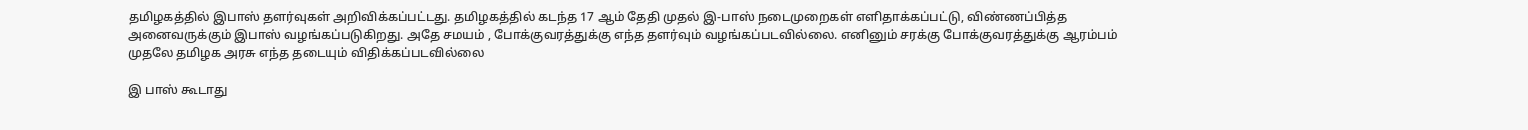தமிழகத்தில் இபாஸ் தளர்வுகள் அறிவிக்கப்பட்டது. தமிழகத்தில் கடந்த 17 ஆம் தேதி முதல் இ-பாஸ் நடைமுறைகள் எளிதாக்கப்பட்டு, விண்ணப்பித்த அனைவருக்கும் இபாஸ் வழங்கப்படுகிறது. அதே சமயம் , போக்குவரத்துக்கு எந்த தளர்வும் வழங்கப்படவில்லை. எனினும் சரக்கு போக்குவரத்துக்கு ஆரம்பம் முதலே தமிழக அரசு எந்த தடையும் விதிக்கப்படவில்லை

இ பாஸ் கூடாது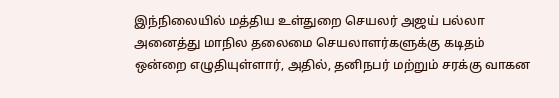இந்நிலையில் மத்திய உள்துறை செயலர் அஜய் பல்லா அனைத்து மாநில தலைமை செயலாளர்களுக்கு கடிதம் ஒன்றை எழுதியுள்ளார், அதில், தனிநபர் மற்றும் சரக்கு வாகன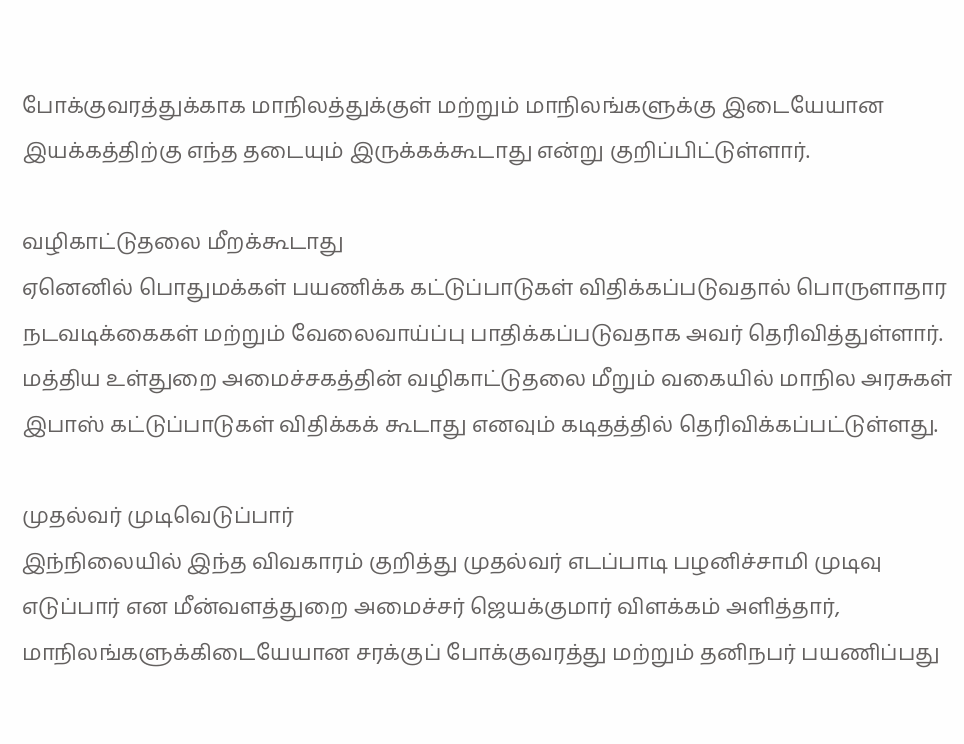போக்குவரத்துக்காக மாநிலத்துக்குள் மற்றும் மாநிலங்களுக்கு இடையேயான இயக்கத்திற்கு எந்த தடையும் இருக்கக்கூடாது என்று குறிப்பிட்டுள்ளார்.

வழிகாட்டுதலை மீறக்கூடாது
ஏனெனில் பொதுமக்கள் பயணிக்க கட்டுப்பாடுகள் விதிக்கப்படுவதால் பொருளாதார நடவடிக்கைகள் மற்றும் வேலைவாய்ப்பு பாதிக்கப்படுவதாக அவர் தெரிவித்துள்ளார்.
மத்திய உள்துறை அமைச்சகத்தின் வழிகாட்டுதலை மீறும் வகையில் மாநில அரசுகள் இபாஸ் கட்டுப்பாடுகள் விதிக்கக் கூடாது எனவும் கடிதத்தில் தெரிவிக்கப்பட்டுள்ளது.

முதல்வர் முடிவெடுப்பார்
இந்நிலையில் இந்த விவகாரம் குறித்து முதல்வர் எடப்பாடி பழனிச்சாமி முடிவு எடுப்பார் என மீன்வளத்துறை அமைச்சர் ஜெயக்குமார் விளக்கம் அளித்தார், மாநிலங்களுக்கிடையேயான சரக்குப் போக்குவரத்து மற்றும் தனிநபர் பயணிப்பது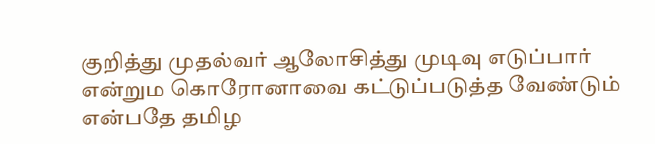குறித்து முதல்வர் ஆலோசித்து முடிவு எடுப்பார் என்றும கொரோனாவை கட்டுப்படுத்த வேண்டும் என்பதே தமிழ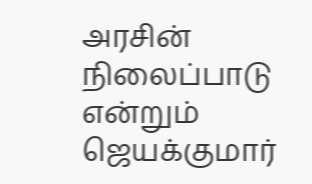அரசின் நிலைப்பாடு என்றும் ஜெயக்குமார்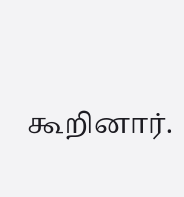கூறினார்.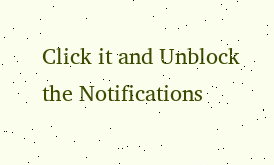Click it and Unblock the Notifications